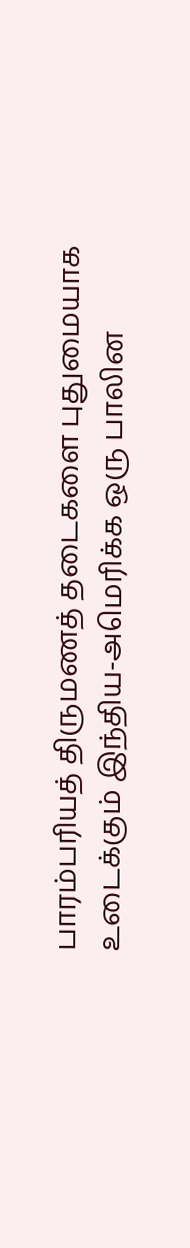பாரம்பரியத் திருமணத் தடைகளை புதுமையாக உடைக்கும் இந்திய-அமெரிக்க ஒரு பாலின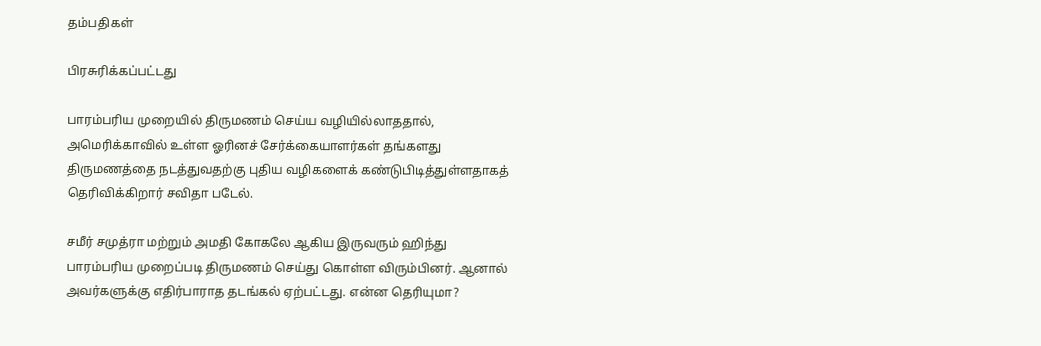தம்பதிகள்

பிரசுரிக்கப்பட்டது

பாரம்பரிய முறையில் திருமணம் செய்ய வழியில்லாததால், அமெரிக்காவில் உள்ள ஓரினச் சேர்க்கையாளர்கள் தங்களது திருமணத்தை நடத்துவதற்கு புதிய வழிகளைக் கண்டுபிடித்துள்ளதாகத் தெரிவிக்கிறார் சவிதா படேல்.

சமீர் சமுத்ரா மற்றும் அமதி கோகலே ஆகிய இருவரும் ஹிந்து பாரம்பரிய முறைப்படி திருமணம் செய்து கொள்ள விரும்பினர். ஆனால் அவர்களுக்கு எதிர்பாராத தடங்கல் ஏற்பட்டது. என்ன தெரியுமா?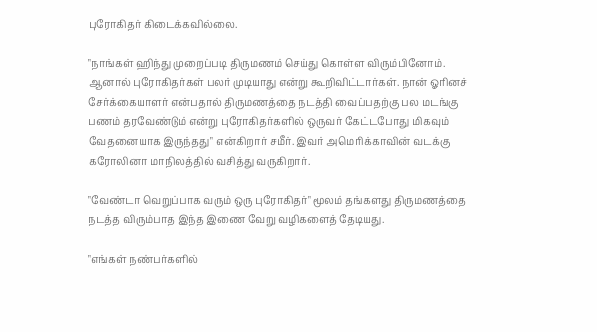புரோகிதர் கிடைக்கவில்லை.

"நாங்கள் ஹிந்து முறைப்படி திருமணம் செய்து கொள்ள விரும்பினோம். ஆனால் புரோகிதர்கள் பலர் முடியாது என்று கூறிவிட்டார்கள். நான் ஓரினச் சேர்க்கையாளர் என்பதால் திருமணத்தை நடத்தி வைப்பதற்கு பல மடங்கு பணம் தரவேண்டும் என்று புரோகிதர்களில் ஒருவர் கேட்டபோது மிகவும் வேதனையாக இருந்தது" என்கிறார் சமீர். இவர் அமெரிக்காவின் வடக்கு கரோலினா மாநிலத்தில் வசித்து வருகிறார்.

"வேண்டா வெறுப்பாக வரும் ஒரு புரோகிதர்" மூலம் தங்களது திருமணத்தை நடத்த விரும்பாத இந்த இணை வேறு வழிகளைத் தேடியது.

"எங்கள் நண்பர்களில்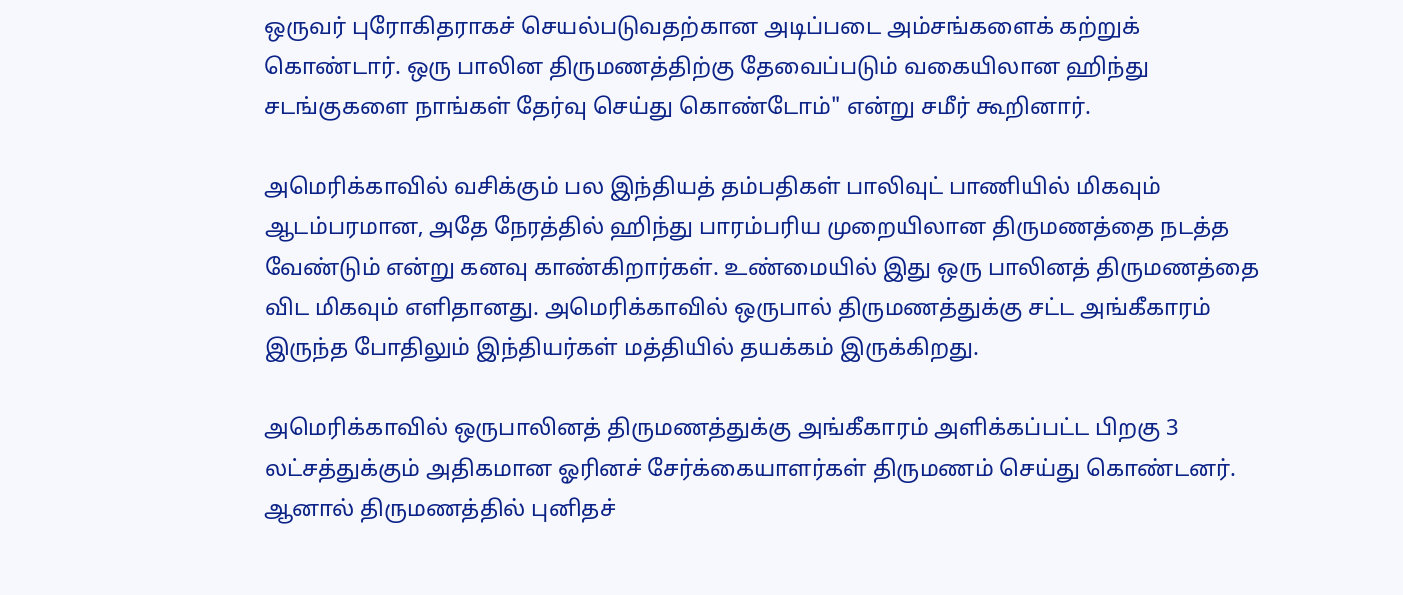ஒருவர் புரோகிதராகச் செயல்படுவதற்கான அடிப்படை அம்சங்களைக் கற்றுக் கொண்டார். ஒரு பாலின திருமணத்திற்கு தேவைப்படும் வகையிலான ஹிந்து சடங்குகளை நாங்கள் தேர்வு செய்து கொண்டோம்" என்று சமீர் கூறினார்.

அமெரிக்காவில் வசிக்கும் பல இந்தியத் தம்பதிகள் பாலிவுட் பாணியில் மிகவும் ஆடம்பரமான, அதே நேரத்தில் ஹிந்து பாரம்பரிய முறையிலான திருமணத்தை நடத்த வேண்டும் என்று கனவு காண்கிறார்கள். உண்மையில் இது ஒரு பாலினத் திருமணத்தை விட மிகவும் எளிதானது. அமெரிக்காவில் ஒருபால் திருமணத்துக்கு சட்ட அங்கீகாரம் இருந்த போதிலும் இந்தியர்கள் மத்தியில் தயக்கம் இருக்கிறது.

அமெரிக்காவில் ஒருபாலினத் திருமணத்துக்கு அங்கீகாரம் அளிக்கப்பட்ட பிறகு 3 லட்சத்துக்கும் அதிகமான ஓரினச் சேர்க்கையாளர்கள் திருமணம் செய்து கொண்டனர். ஆனால் திருமணத்தில் புனிதச்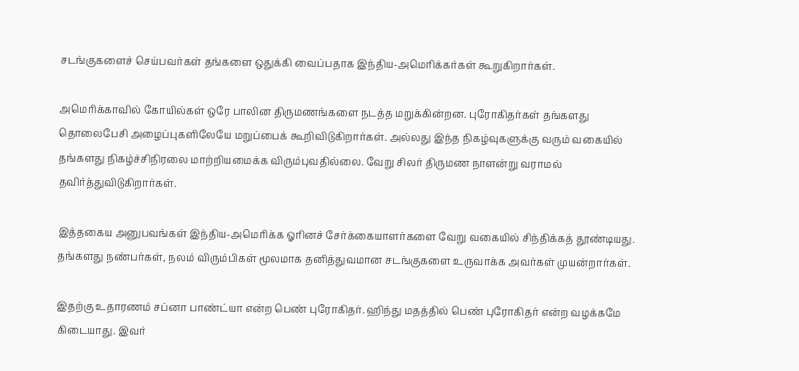சடங்குகளைச் செய்பவர்கள் தங்களை ஒதுக்கி வைப்பதாக இந்திய-அமெரிக்கர்கள் கூறுகிறார்கள்.

அமெரிக்காவில் கோயில்கள் ஒரே பாலின திருமணங்களை நடத்த மறுக்கின்றன. புரோகிதர்கள் தங்களது தொலைபேசி அழைப்புகளிலேயே மறுப்பைக் கூறிவிடுகிறார்கள். அல்லது இந்த நிகழ்வுகளுக்கு வரும் வகையில் தங்களது நிகழ்ச்சிநிரலை மாற்றியமைக்க விரும்புவதில்லை. வேறு சிலர் திருமண நாளன்று வராமல் தவிர்த்துவிடுகிறார்கள்.

இத்தகைய அனுபவங்கள் இந்திய-அமெரிக்க ஓரினச் சேர்க்கையாளர்களை வேறு வகையில் சிந்திக்கத் தூண்டியது. தங்களது நண்பர்கள், நலம் விரும்பிகள் மூலமாக தனித்துவமான சடங்குகளை உருவாக்க அவர்கள் முயன்றார்கள்.

இதற்கு உதாரணம் சப்னா பாண்ட்யா என்ற பெண் புரோகிதர். ஹிந்து மதத்தில் பெண் புரோகிதர் என்ற வழக்கமே கிடையாது. இவர்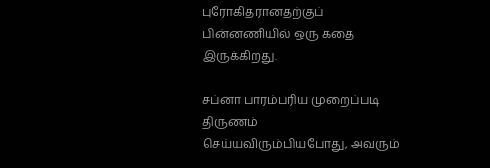புரோகிதரானதற்குப் பின்னணியில் ஒரு கதை இருக்கிறது.

சப்னா பாரம்பரிய முறைப்படி திருணம் செய்யவிரும்பியபோது, அவரும்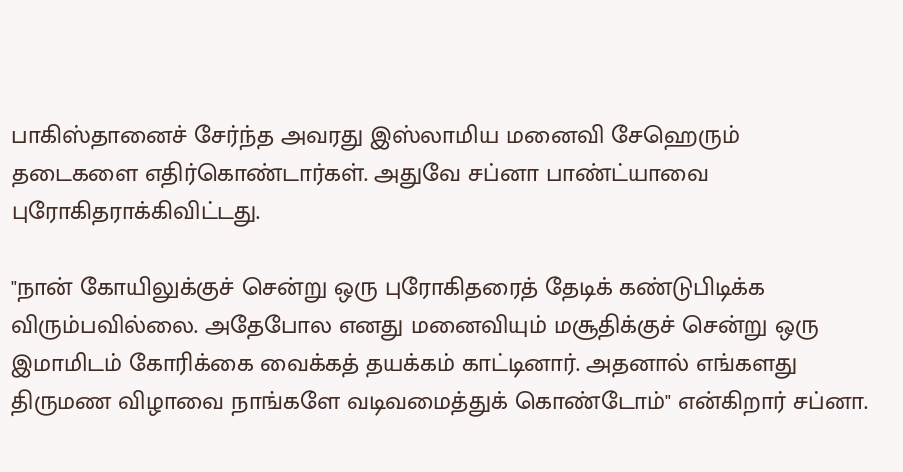பாகிஸ்தானைச் சேர்ந்த அவரது இஸ்லாமிய மனைவி சேஹெரும் தடைகளை எதிர்கொண்டார்கள். அதுவே சப்னா பாண்ட்யாவை புரோகிதராக்கிவிட்டது.

"நான் கோயிலுக்குச் சென்று ஒரு புரோகிதரைத் தேடிக் கண்டுபிடிக்க விரும்பவில்லை. அதேபோல எனது மனைவியும் மசூதிக்குச் சென்று ஒரு இமாமிடம் கோரிக்கை வைக்கத் தயக்கம் காட்டினார். அதனால் எங்களது திருமண விழாவை நாங்களே வடிவமைத்துக் கொண்டோம்" என்கிறார் சப்னா.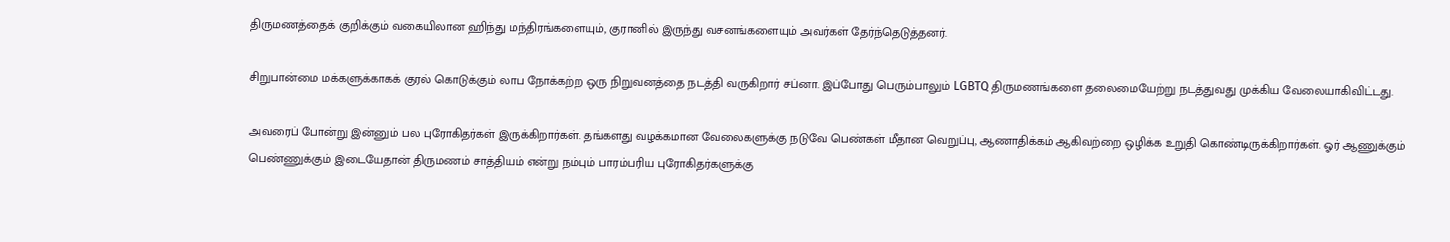திருமணத்தைக் குறிக்கும் வகையிலான ஹிந்து மந்திரங்களையும், குரானில் இருந்து வசனங்களையும் அவர்கள் தேர்ந்தெடுத்தனர்.

சிறுபான்மை மக்களுக்காகக் குரல் கொடுக்கும் லாப நோக்கற்ற ஒரு நிறுவனத்தை நடத்தி வருகிறார் சப்னா. இப்போது பெரும்பாலும் LGBTQ திருமணங்களை தலைமையேற்று நடத்துவது முக்கிய வேலையாகிவிட்டது.

அவரைப் போன்று இன்னும் பல புரோகிதர்கள் இருக்கிறார்கள். தங்களது வழக்கமான வேலைகளுக்கு நடுவே பெண்கள் மீதான வெறுப்பு, ஆணாதிக்கம் ஆகிவற்றை ஒழிக்க உறுதி கொண்டிருக்கிறார்கள். ஓர் ஆணுக்கும் பெண்ணுக்கும் இடையேதான் திருமணம் சாத்தியம் என்று நம்பும் பாரம்பரிய புரோகிதர்களுக்கு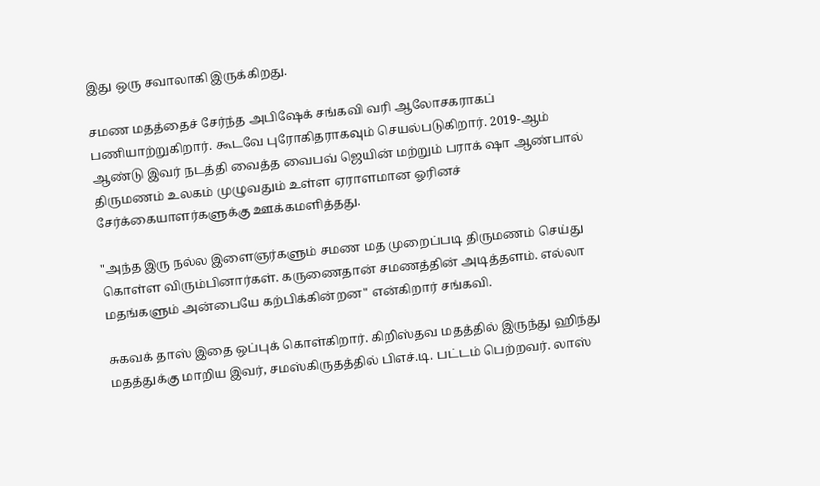இது ஒரு சவாலாகி இருக்கிறது.

சமண மதத்தைச் சேர்ந்த அபிஷேக் சங்கவி வரி ஆலோசகராகப் பணியாற்றுகிறார். கூடவே புரோகிதராகவும் செயல்படுகிறார். 2019-ஆம் ஆண்டு இவர் நடத்தி வைத்த வைபவ் ஜெயின் மற்றும் பராக் ஷா ஆண்பால் திருமணம் உலகம் முழுவதும் உள்ள ஏராளமான ஓரினச் சேர்க்கையாளர்களுக்கு ஊக்கமளித்தது.

"அந்த இரு நல்ல இளைஞர்களும் சமண மத முறைப்படி திருமணம் செய்து கொள்ள விரும்பினார்கள். கருணைதான் சமணத்தின் அடித்தளம். எல்லா மதங்களும் அன்பையே கற்பிக்கின்றன" என்கிறார் சங்கவி.

சுகவக் தாஸ் இதை ஒப்புக் கொள்கிறார். கிறிஸ்தவ மதத்தில் இருந்து ஹிந்து மதத்துக்கு மாறிய இவர், சமஸ்கிருதத்தில் பிஎச்.டி. பட்டம் பெற்றவர். லாஸ்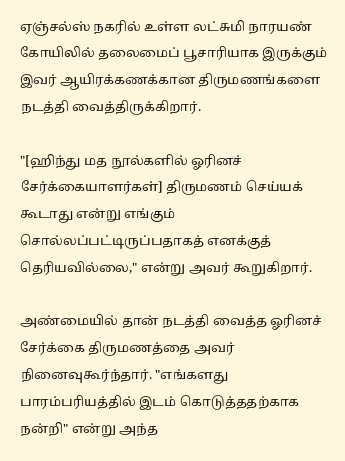ஏஞ்சல்ஸ் நகரில் உள்ள லட்சுமி நாரயண் கோயிலில் தலைமைப் பூசாரியாக இருக்கும் இவர் ஆயிரக்கணக்கான திருமணங்களை நடத்தி வைத்திருக்கிறார்.

"[ஹிந்து மத நூல்களில் ஓரினச் சேர்க்கையாளர்கள்] திருமணம் செய்யக் கூடாது என்று எங்கும் சொல்லப்பட்டிருப்பதாகத் எனக்குத் தெரியவில்லை," என்று அவர் கூறுகிறார்.

அண்மையில் தான் நடத்தி வைத்த ஓரினச் சேர்க்கை திருமணத்தை அவர் நினைவுகூர்ந்தார். "எங்களது பாரம்பரியத்தில் இடம் கொடுத்ததற்காக நன்றி" என்று அந்த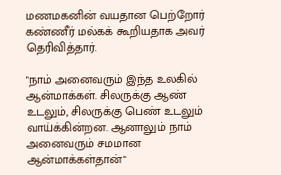மணமகனின் வயதான பெற்றோர் கண்ணீர் மல்கக் கூறியதாக அவர் தெரிவித்தார்.

"நாம் அனைவரும் இந்த உலகில் ஆன்மாக்கள். சிலருக்கு ஆண் உடலும், சிலருக்கு பெண் உடலும் வாய்க்கின்றன. ஆனாலும் நாம் அனைவரும் சமமான ஆன்மாக்கள்தான்"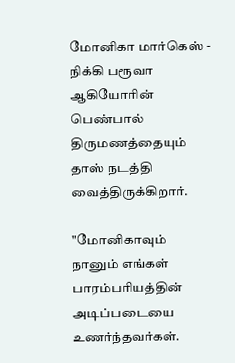மோனிகா மார்கெஸ் - நிக்கி பரூவா ஆகியோரின் பெண்பால் திருமணத்தையும் தாஸ் நடத்தி வைத்திருக்கிறார்.

"மோனிகாவும் நானும் எங்கள் பாரம்பரியத்தின் அடிப்படையை உணர்ந்தவர்கள்.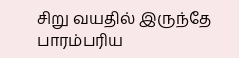சிறு வயதில் இருந்தே பாரம்பரிய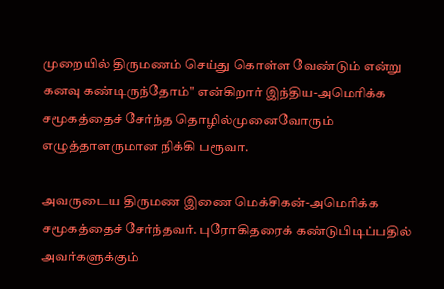முறையில் திருமணம் செய்து கொள்ள வேண்டும் என்று கனவு கண்டிருந்தோம்" என்கிறார் இந்திய-அமெரிக்க சமூகத்தைச் சேர்ந்த தொழில்முனைவோரும் எழுத்தாளருமான நிக்கி பரூவா.

அவருடைய திருமண இணை மெக்சிகன்-அமெரிக்க சமூகத்தைச் சேர்ந்தவர். புரோகிதரைக் கண்டுபிடிப்பதில் அவர்களுக்கும்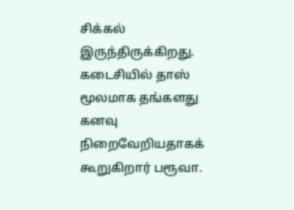சிக்கல் இருந்திருக்கிறது. கடைசியில் தாஸ் மூலமாக தங்களது கனவு நிறைவேறியதாகக் கூறுகிறார் பரூவா.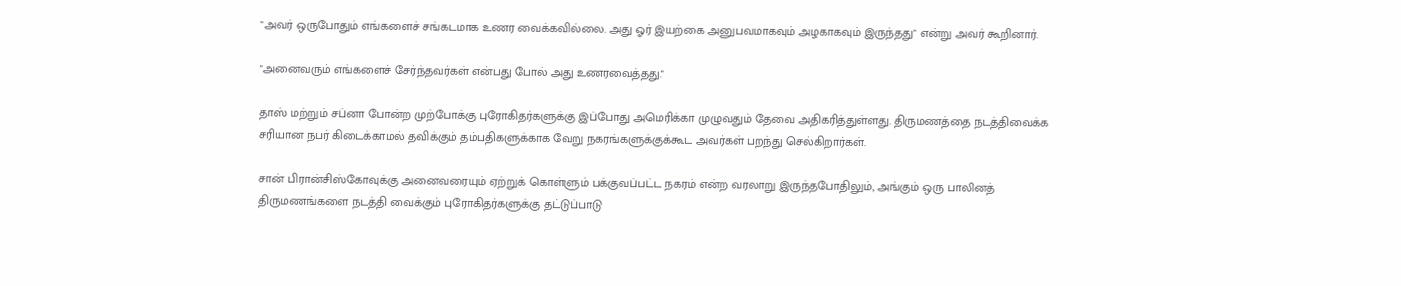"அவர் ஒருபோதும் எங்களைச் சங்கடமாக உணர வைக்கவில்லை. அது ஓர் இயற்கை அனுபவமாகவும் அழகாகவும் இருந்தது" என்று அவர் கூறினார்.

"அனைவரும் எங்களைச் சேர்ந்தவர்கள் என்பது போல் அது உணரவைத்தது."

தாஸ் மற்றும் சப்னா போன்ற முற்போக்கு புரோகிதர்களுக்கு இப்போது அமெரிக்கா முழுவதும் தேவை அதிகரித்துள்ளது. திருமணத்தை நடத்திவைக்க சரியான நபர் கிடைக்காமல் தவிக்கும் தம்பதிகளுக்காக வேறு நகரங்களுக்குக்கூட அவர்கள் பறந்து செல்கிறார்கள்.

சான் பிரான்சிஸ்கோவுக்கு அனைவரையும் ஏற்றுக் கொள்ளும் பக்குவப்பட்ட நகரம் என்ற வரலாறு இருந்தபோதிலும், அங்கும் ஒரு பாலினத் திருமணங்களை நடத்தி வைக்கும் புரோகிதர்களுக்கு தட்டுப்பாடு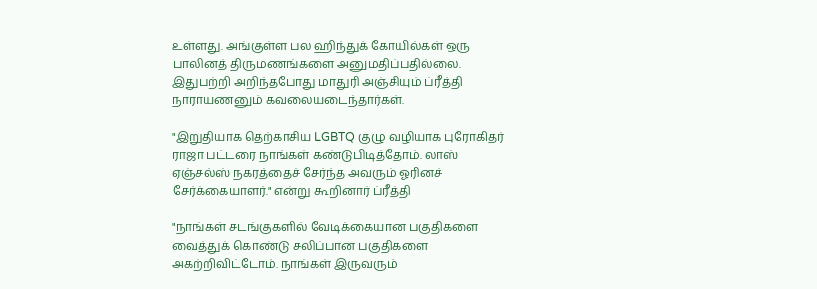உள்ளது. அங்குள்ள பல ஹிந்துக் கோயில்கள் ஒரு பாலினத் திருமணங்களை அனுமதிப்பதில்லை. இதுபற்றி அறிந்தபோது மாதுரி அஞ்சியும் ப்ரீத்தி நாராயணனும் கவலையடைந்தார்கள்.

"இறுதியாக தெற்காசிய LGBTQ குழு வழியாக புரோகிதர் ராஜா பட்டரை நாங்கள் கண்டுபிடித்தோம். லாஸ் ஏஞ்சல்ஸ் நகரத்தைச் சேர்ந்த அவரும் ஓரினச் சேர்க்கையாளர்." என்று கூறினார் ப்ரீத்தி

"நாங்கள் சடங்குகளில் வேடிக்கையான பகுதிகளை வைத்துக் கொண்டு சலிப்பான பகுதிகளை அகற்றிவிட்டோம். நாங்கள் இருவரும்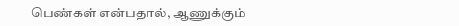பெண்கள் என்பதால், ஆணுக்கும்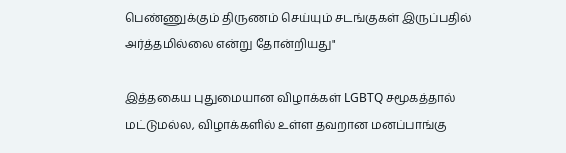பெண்ணுக்கும் திருணம் செய்யும் சடங்குகள் இருப்பதில் அர்த்தமில்லை என்று தோன்றியது"

இத்தகைய புதுமையான விழாக்கள் LGBTQ சமூகத்தால் மட்டுமல்ல, விழாக்களில் உள்ள தவறான மனப்பாங்கு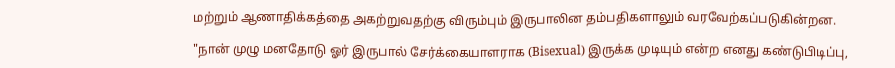மற்றும் ஆணாதிக்கத்தை அகற்றுவதற்கு விரும்பும் இருபாலின தம்பதிகளாலும் வரவேற்கப்படுகின்றன.

"நான் முழு மனதோடு ஓர் இருபால் சேர்க்கையாளராக (Bisexual) இருக்க முடியும் என்ற எனது கண்டுபிடிப்பு,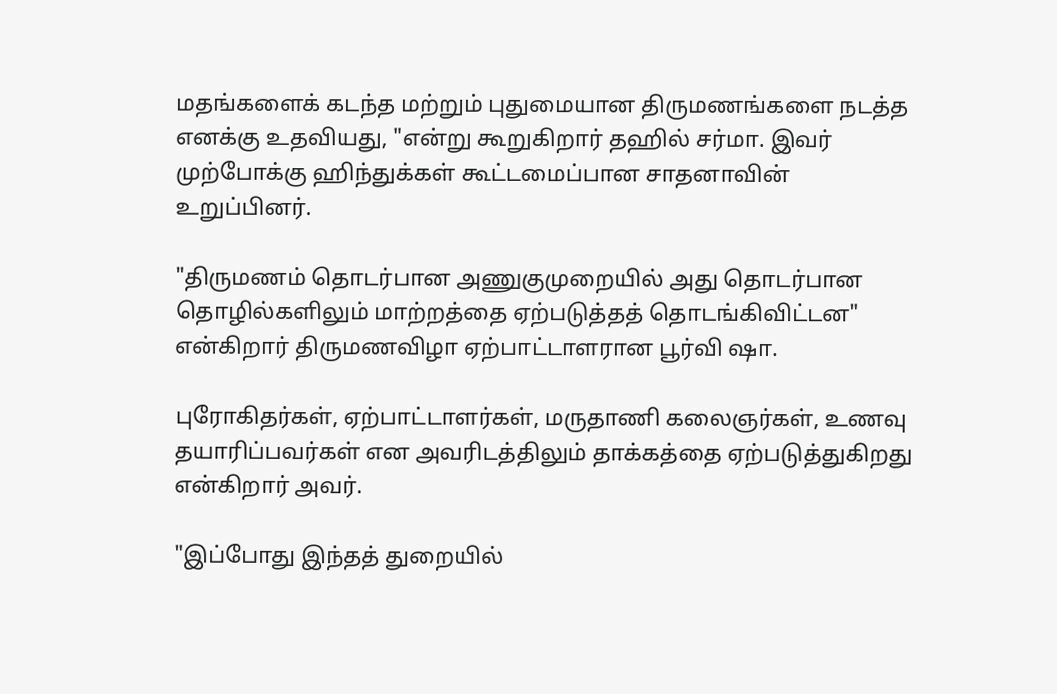மதங்களைக் கடந்த மற்றும் புதுமையான திருமணங்களை நடத்த எனக்கு உதவியது, "என்று கூறுகிறார் தஹில் சர்மா. இவர் முற்போக்கு ஹிந்துக்கள் கூட்டமைப்பான சாதனாவின் உறுப்பினர்.

"திருமணம் தொடர்பான அணுகுமுறையில் அது தொடர்பான தொழில்களிலும் மாற்றத்தை ஏற்படுத்தத் தொடங்கிவிட்டன" என்கிறார் திருமணவிழா ஏற்பாட்டாளரான பூர்வி ஷா.

புரோகிதர்கள், ஏற்பாட்டாளர்கள், மருதாணி கலைஞர்கள், உணவு தயாரிப்பவர்கள் என அவரிடத்திலும் தாக்கத்தை ஏற்படுத்துகிறது என்கிறார் அவர்.

"இப்போது இந்தத் துறையில்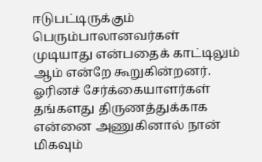ஈடுபட்டிருக்கும் பெரும்பாலானவர்கள் முடியாது என்பதைக் காட்டிலும் ஆம் என்றே கூறுகின்றனர். ஓரினச் சேர்க்கையாளர்கள் தங்களது திருணத்துக்காக என்னை அணுகினால் நான் மிகவும்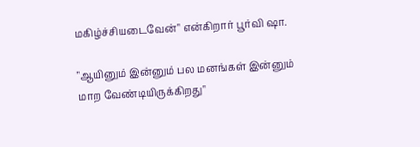மகிழ்ச்சியடைவேன்" என்கிறார் பூர்வி ஷா.

"ஆயினும் இன்னும் பல மனங்கள் இன்னும் மாற வேண்டியிருக்கிறது"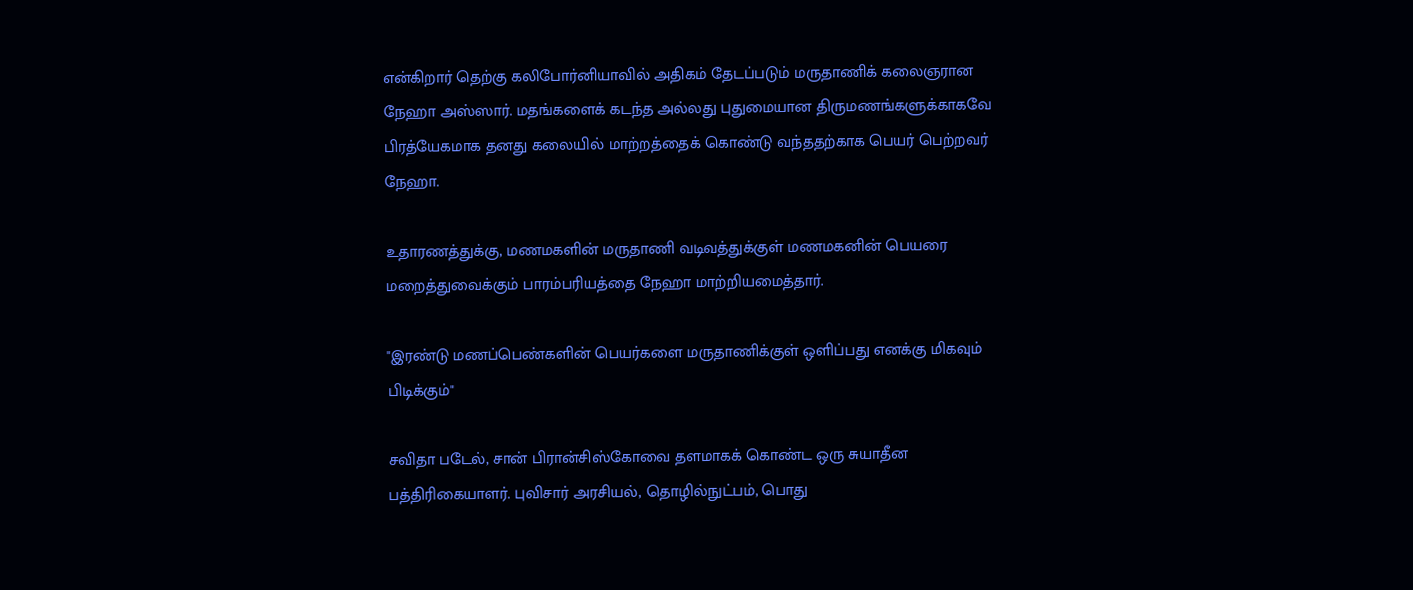என்கிறார் தெற்கு கலிபோர்னியாவில் அதிகம் தேடப்படும் மருதாணிக் கலைஞரான நேஹா அஸ்ஸார். மதங்களைக் கடந்த அல்லது புதுமையான திருமணங்களுக்காகவே பிரத்யேகமாக தனது கலையில் மாற்றத்தைக் கொண்டு வந்ததற்காக பெயர் பெற்றவர் நேஹா.

உதாரணத்துக்கு, மணமகளின் மருதாணி வடிவத்துக்குள் மணமகனின் பெயரை மறைத்துவைக்கும் பாரம்பரியத்தை நேஹா மாற்றியமைத்தார்.

"இரண்டு மணப்பெண்களின் பெயர்களை மருதாணிக்குள் ஒளிப்பது எனக்கு மிகவும் பிடிக்கும்"

சவிதா படேல், சான் பிரான்சிஸ்கோவை தளமாகக் கொண்ட ஒரு சுயாதீன பத்திரிகையாளர். புவிசார் அரசியல், தொழில்நுட்பம், பொது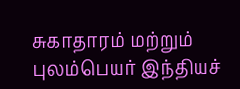சுகாதாரம் மற்றும் புலம்பெயர் இந்தியச்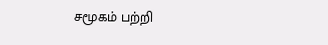சமூகம் பற்றி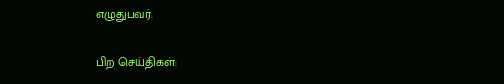எழுதுபவர்.

பிற செய்திகள்: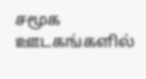சமூக ஊடகங்களில்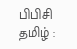பிபிசி தமிழ் :